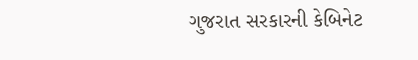ગુજરાત સરકારની કેબિનેટ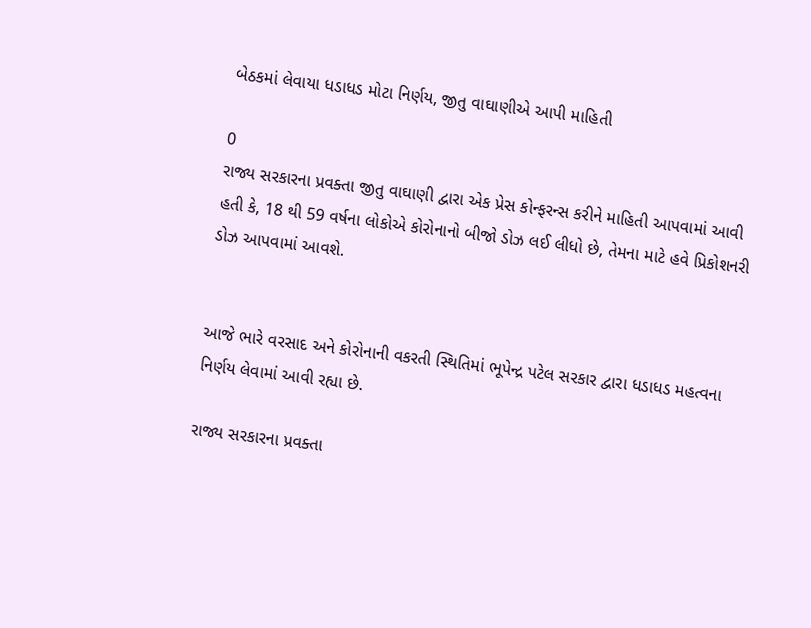બેઠકમાં લેવાયા ધડાધડ મોટા નિર્ણય, જીતુ વાઘાણીએ આપી માહિતી

0
રાજ્ય સરકારના પ્રવક્તા જીતુ વાઘાણી દ્વારા એક પ્રેસ કોન્ફરન્સ કરીને માહિતી આપવામાં આવી હતી કે, 18 થી 59 વર્ષના લોકોએ કોરોનાનો બીજો ડોઝ લઈ લીધો છે, તેમના માટે હવે પ્રિકોશનરી ડોઝ આપવામાં આવશે.


આજે ભારે વરસાદ અને કોરોનાની વકરતી સ્થિતિમાં ભૂપેન્દ્ર પટેલ સરકાર દ્વારા ધડાધડ મહત્વના નિર્ણય લેવામાં આવી રહ્યા છે.

રાજ્ય સરકારના પ્રવક્તા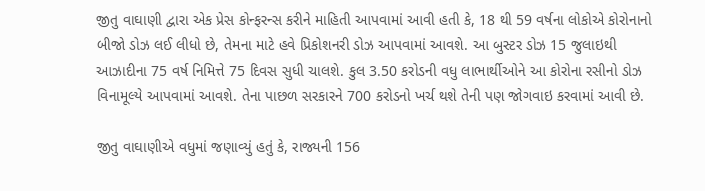જીતુ વાઘાણી દ્વારા એક પ્રેસ કોન્ફરન્સ કરીને માહિતી આપવામાં આવી હતી કે, 18 થી 59 વર્ષના લોકોએ કોરોનાનો બીજો ડોઝ લઈ લીધો છે, તેમના માટે હવે પ્રિકોશનરી ડોઝ આપવામાં આવશે. આ બુસ્ટર ડોઝ 15 જુલાઇથી આઝાદીના 75 વર્ષ નિમિત્તે 75 દિવસ સુધી ચાલશે. કુલ 3.50 કરોડની વધુ લાભાર્થીઓને આ કોરોના રસીનો ડોઝ વિનામૂલ્યે આપવામાં આવશે. તેના પાછળ સરકારને 700 કરોડનો ખર્ચ થશે તેની પણ જોગવાઇ કરવામાં આવી છે.

જીતુ વાઘાણીએ વધુમાં જણાવ્યું હતું કે, રાજ્યની 156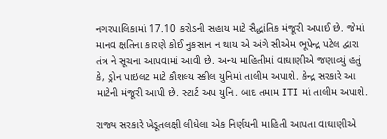નગરપાલિકામાં 17.10 કરોડની સહાય માટે સૈદ્ધાંતિક મંજૂરી અપાઈ છે. જેમાં માનવ ક્ષતિના કારણે કોઈ નુકસાન ન થાય એ અંગે સીએમ ભૂપેન્દ્ર પટેલ દ્વારા તંત્ર ને સૂચના આપવામાં આવી છે. અન્ય માહિતીમાં વાઘાણીએ જણાવ્યું હતું કે, ડ્રોન પાઇલટ માટે કૌશલ્ય સ્કીલ યુનિમાં તાલીમ અપાશે. કેન્દ્ર સરકારે આ માટેની મંજૂરી આપી છે. સ્ટાર્ટ અપ યુનિ. બાદ તમામ ITI માં તાલીમ અપાશે.

રાજ્ય સરકારે ખેડૂતલક્ષી લીધેલા એક નિર્ણયની માહિતી આપતા વાઘાણીએ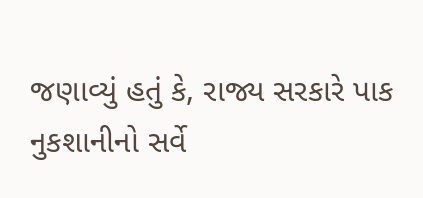જણાવ્યું હતું કે, રાજ્ય સરકારે પાક નુકશાનીનો સર્વે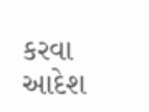કરવા આદેશ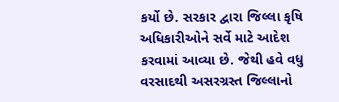કર્યો છે. સરકાર દ્વારા જિલ્લા કૃષિ અધિકારીઓને સર્વે માટે આદેશ કરવામાં આવ્યા છે. જેથી હવે વધુ વરસાદથી અસરગ્રસ્ત જિલ્લાનો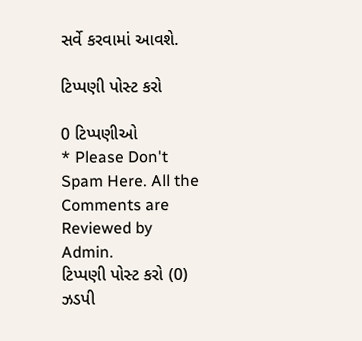સર્વે કરવામાં આવશે.

ટિપ્પણી પોસ્ટ કરો

0 ટિપ્પણીઓ
* Please Don't Spam Here. All the Comments are Reviewed by Admin.
ટિપ્પણી પોસ્ટ કરો (0)
ઝડપી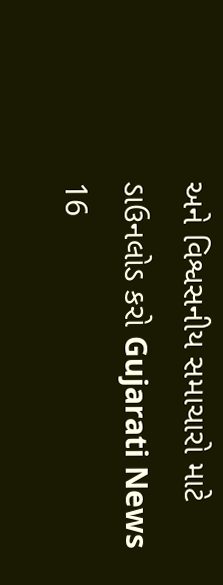અને વિશ્વસનીય સમાચારો માટે ડાઉનલોડ કરો Gujarati News 16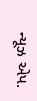ન્યૂઝ એપ.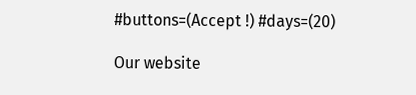#buttons=(Accept !) #days=(20)

Our website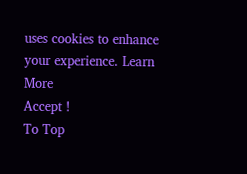uses cookies to enhance your experience. Learn More
Accept !
To Top